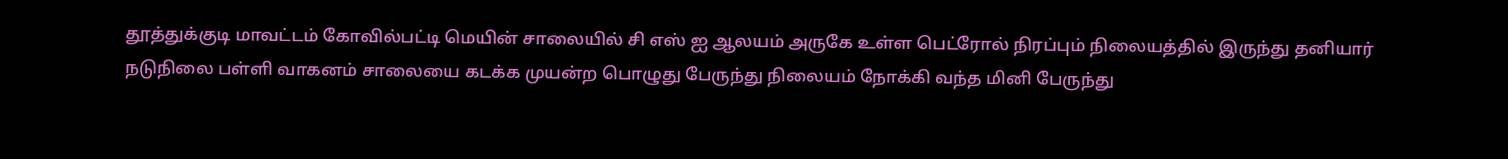தூத்துக்குடி மாவட்டம் கோவில்பட்டி மெயின் சாலையில் சி எஸ் ஐ ஆலயம் அருகே உள்ள பெட்ரோல் நிரப்பும் நிலையத்தில் இருந்து தனியார் நடுநிலை பள்ளி வாகனம் சாலையை கடக்க முயன்ற பொழுது பேருந்து நிலையம் நோக்கி வந்த மினி பேருந்து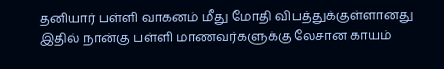தனியார் பள்ளி வாகனம் மீது மோதி விபத்துக்குள்ளானது இதில் நான்கு பள்ளி மாணவர்களுக்கு லேசான காயம்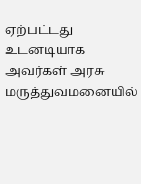ஏற்பட்டது உடனடியாக அவர்கள் அரசு மருத்துவமனையில்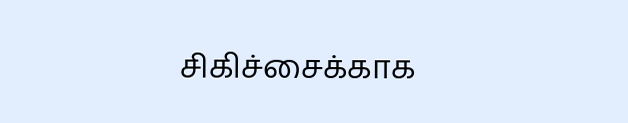சிகிச்சைக்காக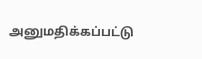அனுமதிக்கப்பட்டு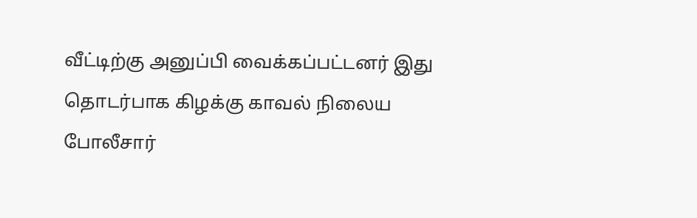வீட்டிற்கு அனுப்பி வைக்கப்பட்டனர் இது தொடர்பாக கிழக்கு காவல் நிலைய போலீசார்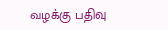வழக்கு பதிவு